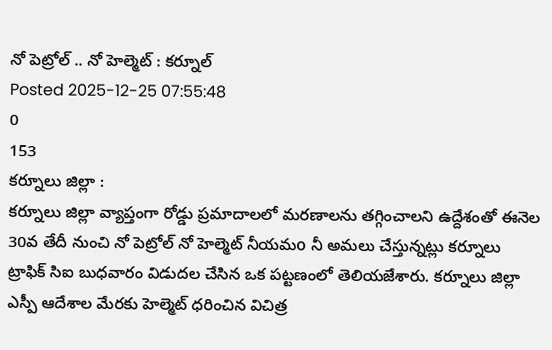నో పెట్రోల్ .. నో హెల్మెట్ : కర్నూల్
Posted 2025-12-25 07:55:48
0
153
కర్నూలు జిల్లా :
కర్నూలు జిల్లా వ్యాప్తంగా రోడ్డు ప్రమాదాలలో మరణాలను తగ్గించాలని ఉద్దేశంతో ఈనెల 30వ తేదీ నుంచి నో పెట్రోల్ నో హెల్మెట్ నీయమo నీ అమలు చేస్తున్నట్లు కర్నూలు ట్రాఫిక్ సిఐ బుధవారం విడుదల చేసిన ఒక పట్టణంలో తెలియజేశారు. కర్నూలు జిల్లా ఎస్పీ ఆదేశాల మేరకు హెల్మెట్ ధరించిన విచిత్ర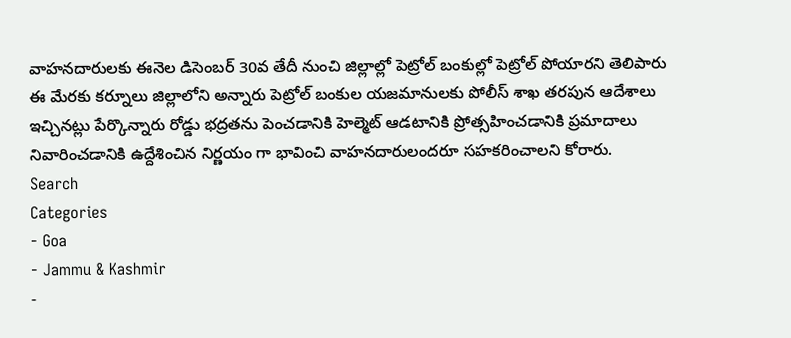వాహనదారులకు ఈనెల డిసెంబర్ 30వ తేదీ నుంచి జిల్లాల్లో పెట్రోల్ బంకుల్లో పెట్రోల్ పోయారని తెలిపారు ఈ మేరకు కర్నూలు జిల్లాలోని అన్నారు పెట్రోల్ బంకుల యజమానులకు పోలీస్ శాఖ తరపున ఆదేశాలు ఇచ్చినట్లు పేర్కొన్నారు రోడ్డు భద్రతను పెంచడానికి హెల్మెట్ ఆడటానికి ప్రోత్సహించడానికి ప్రమాదాలు నివారించడానికి ఉద్దేశించిన నిర్ణయం గా భావించి వాహనదారులందరూ సహకరించాలని కోరారు.
Search
Categories
- Goa
- Jammu & Kashmir
-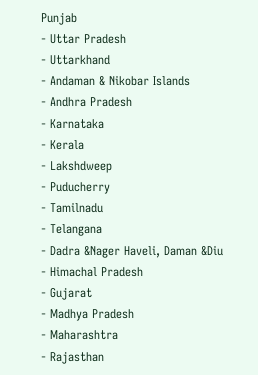Punjab
- Uttar Pradesh
- Uttarkhand
- Andaman & Nikobar Islands
- Andhra Pradesh
- Karnataka
- Kerala
- Lakshdweep
- Puducherry
- Tamilnadu
- Telangana
- Dadra &Nager Haveli, Daman &Diu
- Himachal Pradesh
- Gujarat
- Madhya Pradesh
- Maharashtra
- Rajasthan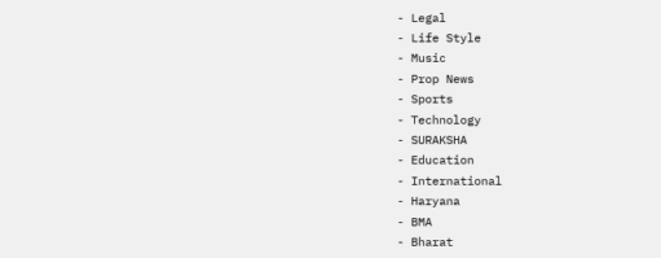- Legal
- Life Style
- Music
- Prop News
- Sports
- Technology
- SURAKSHA
- Education
- International
- Haryana
- BMA
- Bharat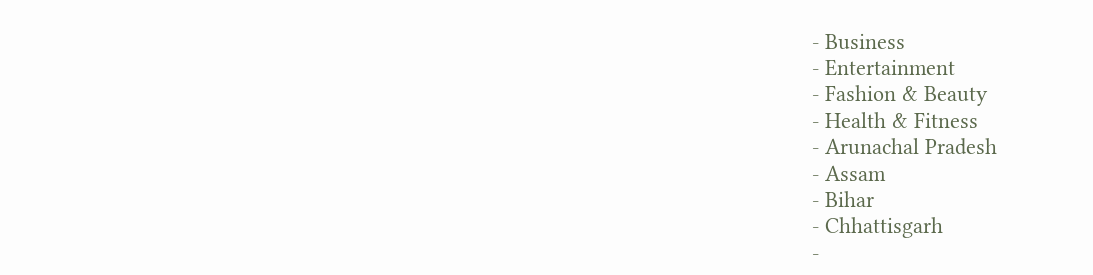- Business
- Entertainment
- Fashion & Beauty
- Health & Fitness
- Arunachal Pradesh
- Assam
- Bihar
- Chhattisgarh
-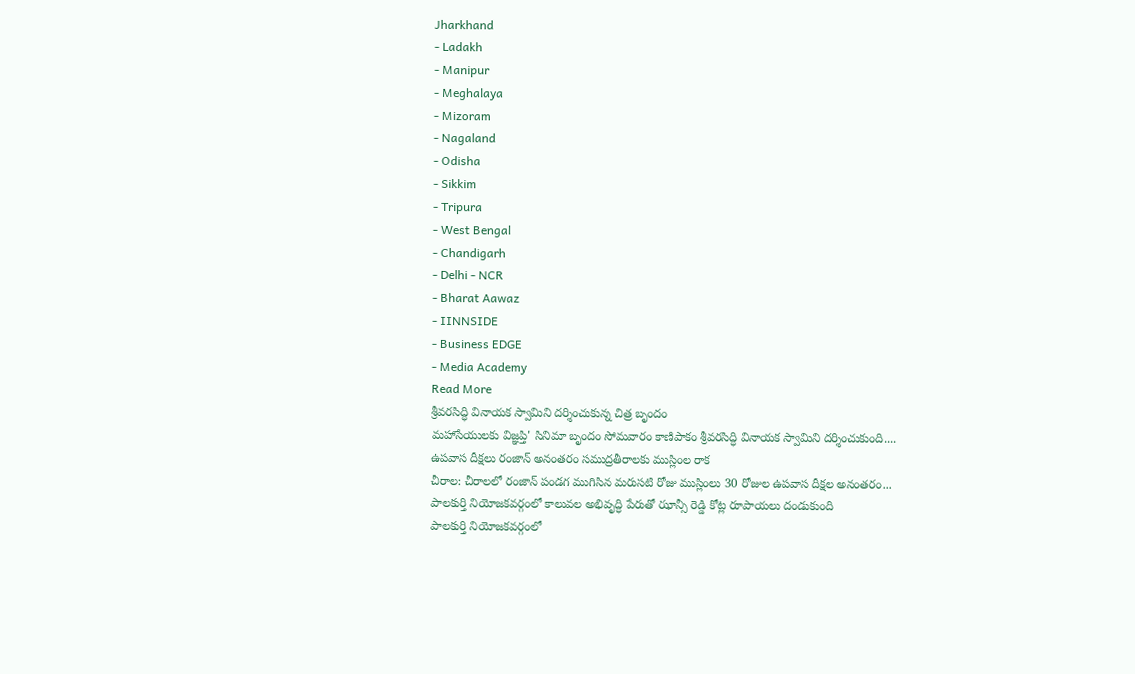Jharkhand
- Ladakh
- Manipur
- Meghalaya
- Mizoram
- Nagaland
- Odisha
- Sikkim
- Tripura
- West Bengal
- Chandigarh
- Delhi - NCR
- Bharat Aawaz
- IINNSIDE
- Business EDGE
- Media Academy
Read More
శ్రీవరసిద్ధి వినాయక స్వామిని దర్శించుకున్న చిత్ర బృందం
మహాసేయులకు విజ్ఞప్తి' సినిమా బృందం సోమవారం కాణిపాకం శ్రీవరసిద్ధి వినాయక స్వామిని దర్శించుకుంది....
ఉపవాస దీక్షలు రంజాన్ అనంతరం సముద్రతీరాలకు ముస్లింల రాక
చీరాల: చీరాలలో రంజాన్ పండగ ముగిసిన మరుసటి రోజు ముస్లింలు 30 రోజుల ఉపవాస దీక్షల అనంతరం...
పాలకుర్తి నియోజకవర్గంలో కాలువల అభివృద్ధి పేరుతో ఝాన్సీ రెడ్డి కోట్ల రూపాయలు దండుకుంది
పాలకుర్తి నియోజకవర్గంలో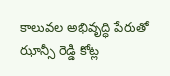కాలువల అభివృద్ధి పేరుతో ఝాన్సీ రెడ్డి కోట్ల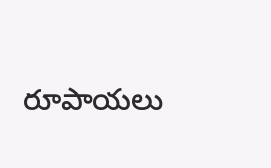రూపాయలు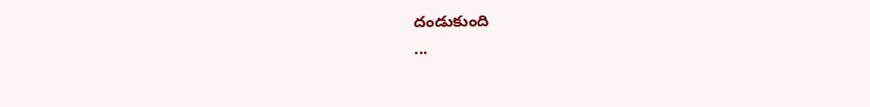దండుకుంది
...